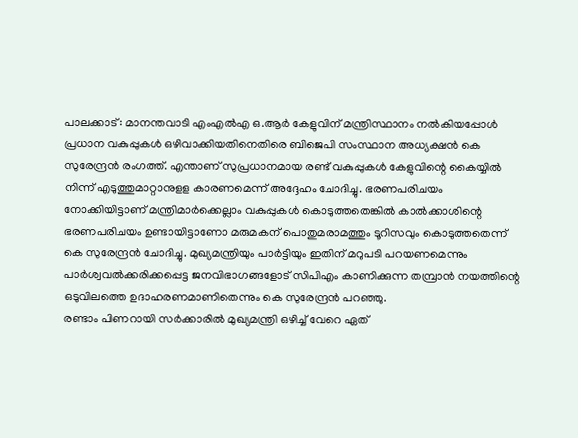പാലക്കാട്: മാനന്തവാടി എംഎൽഎ ഒ.ആർ കേളുവിന് മന്ത്രിസ്ഥാനം നൽകിയപ്പോൾ പ്രധാന വകുപ്പുകൾ ഒഴിവാക്കിയതിനെതിരെ ബിജെപി സംസ്ഥാന അധ്യക്ഷൻ കെ സുരേന്ദ്രൻ രംഗത്ത്. എന്താണ് സുപ്രധാനമായ രണ്ട് വകുപ്പുകൾ കേളുവിന്റെ കൈയ്യിൽ നിന്ന് എടുത്തുമാറ്റാനുളള കാരണമെന്ന് അദ്ദേഹം ചോദിച്ചു. ഭരണപരിചയം നോക്കിയിട്ടാണ് മന്ത്രിമാർക്കെല്ലാം വകുപ്പുകൾ കൊടുത്തതെങ്കിൽ കാൽക്കാശിന്റെ ഭരണപരിചയം ഉണ്ടായിട്ടാണോ മരുമകന് പൊതുമരാമത്തും ടൂറിസവും കൊടുത്തതെന്ന് കെ സുരേന്ദ്രൻ ചോദിച്ചു. മുഖ്യമന്ത്രിയും പാർട്ടിയും ഇതിന് മറുപടി പറയണമെന്നും പാർശ്വവൽക്കരിക്കപ്പെട്ട ജനവിഭാഗങ്ങളോട് സിപിഎം കാണിക്കുന്ന തമ്പ്രാൻ നയത്തിന്റെ ഒടുവിലത്തെ ഉദാഹരണമാണിതെന്നും കെ സുരേന്ദ്രൻ പറഞ്ഞു.
രണ്ടാം പിണറായി സർക്കാരിൽ മുഖ്യമന്ത്രി ഒഴിച്ച് വേറെ ഏത്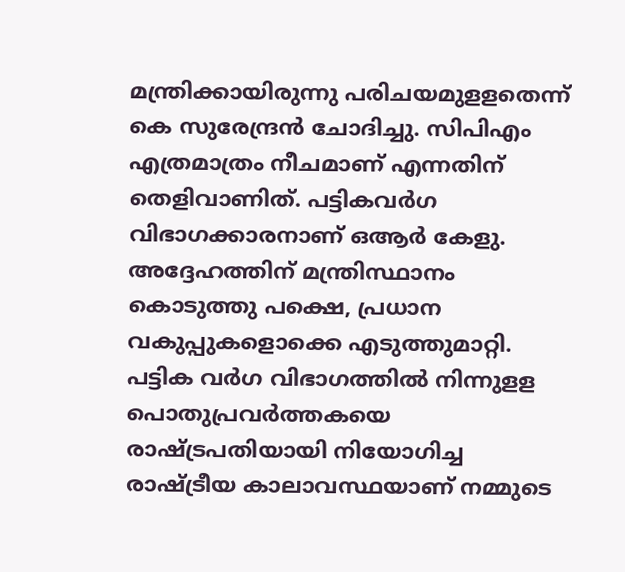മന്ത്രിക്കായിരുന്നു പരിചയമുളളതെന്ന് കെ സുരേന്ദ്രൻ ചോദിച്ചു. സിപിഎം എത്രമാത്രം നീചമാണ് എന്നതിന് തെളിവാണിത്. പട്ടികവർഗ വിഭാഗക്കാരനാണ് ഒആർ കേളു. അദ്ദേഹത്തിന് മന്ത്രിസ്ഥാനം കൊടുത്തു പക്ഷെ, പ്രധാന വകുപ്പുകളൊക്കെ എടുത്തുമാറ്റി. പട്ടിക വർഗ വിഭാഗത്തിൽ നിന്നുളള പൊതുപ്രവർത്തകയെ രാഷ്ട്രപതിയായി നിയോഗിച്ച രാഷ്ട്രീയ കാലാവസ്ഥയാണ് നമ്മുടെ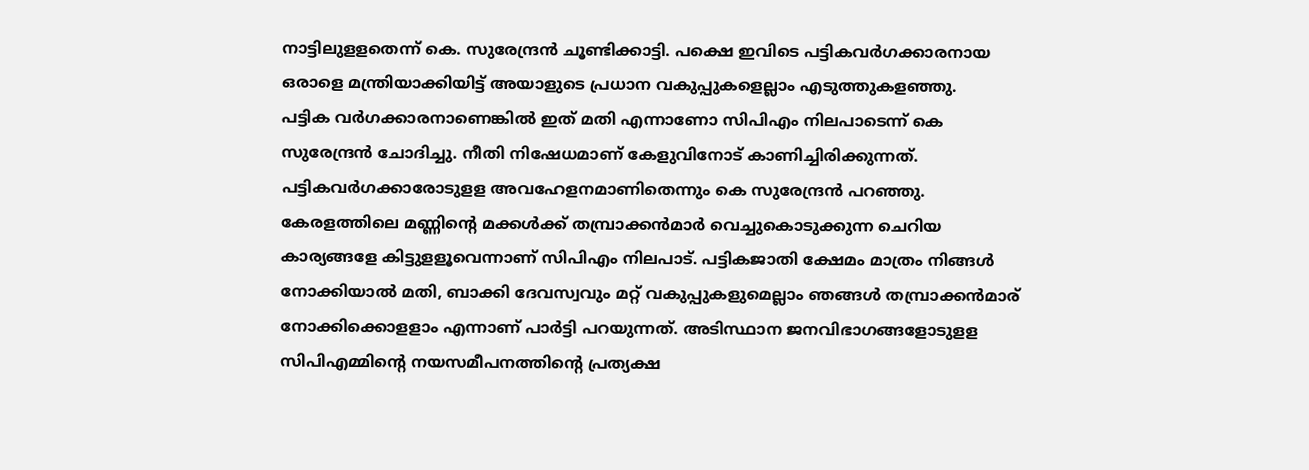നാട്ടിലുളളതെന്ന് കെ. സുരേന്ദ്രൻ ചൂണ്ടിക്കാട്ടി. പക്ഷെ ഇവിടെ പട്ടികവർഗക്കാരനായ ഒരാളെ മന്ത്രിയാക്കിയിട്ട് അയാളുടെ പ്രധാന വകുപ്പുകളെല്ലാം എടുത്തുകളഞ്ഞു.
പട്ടിക വർഗക്കാരനാണെങ്കിൽ ഇത് മതി എന്നാണോ സിപിഎം നിലപാടെന്ന് കെ സുരേന്ദ്രൻ ചോദിച്ചു. നീതി നിഷേധമാണ് കേളുവിനോട് കാണിച്ചിരിക്കുന്നത്. പട്ടികവർഗക്കാരോടുളള അവഹേളനമാണിതെന്നും കെ സുരേന്ദ്രൻ പറഞ്ഞു. കേരളത്തിലെ മണ്ണിന്റെ മക്കൾക്ക് തമ്പ്രാക്കൻമാർ വെച്ചുകൊടുക്കുന്ന ചെറിയ കാര്യങ്ങളേ കിട്ടുളളൂവെന്നാണ് സിപിഎം നിലപാട്. പട്ടികജാതി ക്ഷേമം മാത്രം നിങ്ങൾ നോക്കിയാൽ മതി, ബാക്കി ദേവസ്വവും മറ്റ് വകുപ്പുകളുമെല്ലാം ഞങ്ങൾ തമ്പ്രാക്കൻമാര് നോക്കിക്കൊളളാം എന്നാണ് പാർട്ടി പറയുന്നത്. അടിസ്ഥാന ജനവിഭാഗങ്ങളോടുളള സിപിഎമ്മിന്റെ നയസമീപനത്തിന്റെ പ്രത്യക്ഷ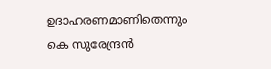ഉദാഹരണമാണിതെന്നും കെ സുരേന്ദ്രൻ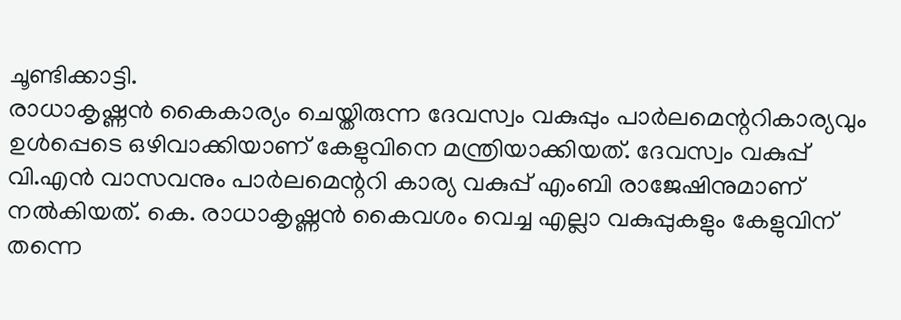ചൂണ്ടിക്കാട്ടി.
രാധാകൃഷ്ണൻ കൈകാര്യം ചെയ്തിരുന്ന ദേവസ്വം വകുപ്പും പാർലമെന്ററികാര്യവും ഉൾപ്പെടെ ഒഴിവാക്കിയാണ് കേളുവിനെ മന്ത്രിയാക്കിയത്. ദേവസ്വം വകുപ്പ് വി.എൻ വാസവനും പാർലമെന്ററി കാര്യ വകുപ്പ് എംബി രാജേഷിനുമാണ് നൽകിയത്. കെ. രാധാകൃഷ്ണൻ കൈവശം വെച്ച എല്ലാ വകുപ്പുകളും കേളുവിന് തന്നെ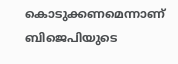കൊടുക്കണമെന്നാണ് ബിജെപിയുടെ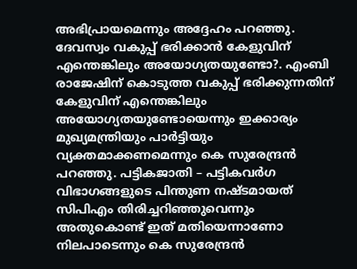അഭിപ്രായമെന്നും അദ്ദേഹം പറഞ്ഞു.
ദേവസ്വം വകുപ്പ് ഭരിക്കാൻ കേളുവിന് എന്തെങ്കിലും അയോഗ്യതയുണ്ടോ?. എംബി രാജേഷിന് കൊടുത്ത വകുപ്പ് ഭരിക്കുന്നതിന് കേളുവിന് എന്തെങ്കിലും അയോഗ്യതയുണ്ടോയെന്നും ഇക്കാര്യം മുഖ്യമന്ത്രിയും പാർട്ടിയും വ്യക്തമാക്കണമെന്നും കെ സുരേന്ദ്രൻ പറഞ്ഞു. പട്ടികജാതി – പട്ടികവർഗ വിഭാഗങ്ങളുടെ പിന്തുണ നഷ്ടമായത് സിപിഎം തിരിച്ചറിഞ്ഞുവെന്നും അതുകൊണ്ട് ഇത് മതിയെന്നാണോ നിലപാടെന്നും കെ സുരേന്ദ്രൻ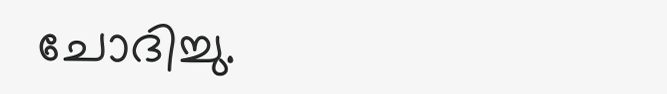ചോദിച്ചു.